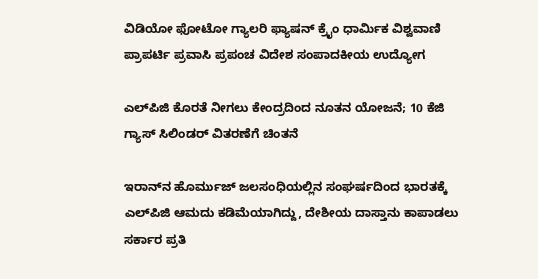ವಿಡಿಯೋ ಫೋಟೋ ಗ್ಯಾಲರಿ ಫ್ಯಾಷನ್ ಕ್ರೈಂ ಧಾರ್ಮಿಕ ವಿಶ್ವವಾಣಿ ಪ್ರಾಪರ್ಟಿ ಪ್ರವಾಸಿ ಪ್ರಪಂಚ ವಿದೇಶ ಸಂಪಾದಕೀಯ ಉದ್ಯೋಗ

ಎಲ್‌ಪಿಜಿ ಕೊರತೆ ನೀಗಲು ಕೇಂದ್ರದಿಂದ ನೂತನ ಯೋಜನೆ; 10 ಕೆಜಿ ಗ್ಯಾಸ್ ಸಿಲಿಂಡರ್ ವಿತರಣೆಗೆ ಚಿಂತನೆ

ಇರಾನ್‌ನ ಹೊರ್ಮುಜ್ ಜಲಸಂಧಿಯಲ್ಲಿನ ಸಂಘರ್ಷದಿಂದ ಭಾರತಕ್ಕೆ ಎಲ್‌ಪಿಜಿ ಆಮದು ಕಡಿಮೆಯಾಗಿದ್ದು, ದೇಶೀಯ ದಾಸ್ತಾನು ಕಾಪಾಡಲು ಸರ್ಕಾರ ಪ್ರತಿ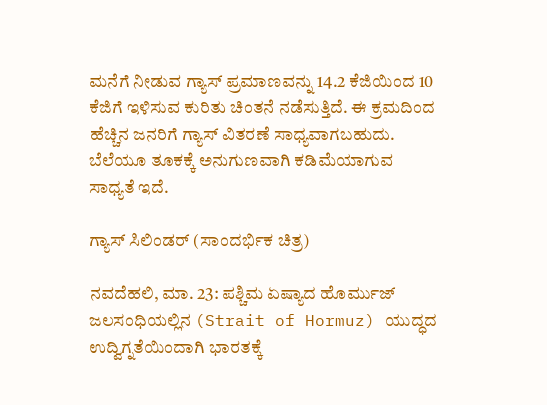ಮನೆಗೆ ನೀಡುವ ಗ್ಯಾಸ್ ಪ್ರಮಾಣವನ್ನು 14.2 ಕೆಜಿಯಿಂದ 10 ಕೆಜಿಗೆ ಇಳಿಸುವ ಕುರಿತು ಚಿಂತನೆ ನಡೆಸುತ್ತಿದೆ. ಈ ಕ್ರಮದಿಂದ ಹೆಚ್ಚಿನ ಜನರಿಗೆ ಗ್ಯಾಸ್ ವಿತರಣೆ ಸಾಧ್ಯವಾಗಬಹುದು. ಬೆಲೆಯೂ ತೂಕಕ್ಕೆ ಅನುಗುಣವಾಗಿ ಕಡಿಮೆಯಾಗುವ ಸಾಧ್ಯತೆ ಇದೆ.

ಗ್ಯಾಸ್ ಸಿಲಿಂಡರ್ (ಸಾಂದರ್ಭಿಕ ಚಿತ್ರ)

ನವದೆಹಲಿ, ಮಾ. 23: ಪಶ್ಚಿಮ ಏಷ್ಯಾದ ಹೊರ್ಮುಜ್ ಜಲಸಂಧಿಯಲ್ಲಿನ (Strait of Hormuz) ಯುದ್ಧದ ಉದ್ವಿಗ್ನತೆಯಿಂದಾಗಿ ಭಾರತಕ್ಕೆ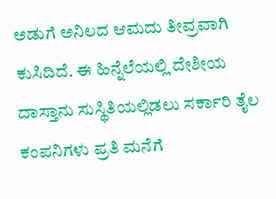ಅಡುಗೆ ಅನಿಲದ ಆಮದು ತೀವ್ರವಾಗಿ ಕುಸಿದಿದೆ. ಈ ಹಿನ್ನೆಲೆಯಲ್ಲಿ ದೇಶೀಯ ದಾಸ್ತಾನು ಸುಸ್ಥಿತಿಯಲ್ಲಿಡಲು ಸರ್ಕಾರಿ ತೈಲ ಕಂಪನಿಗಳು ಪ್ರತಿ ಮನೆಗೆ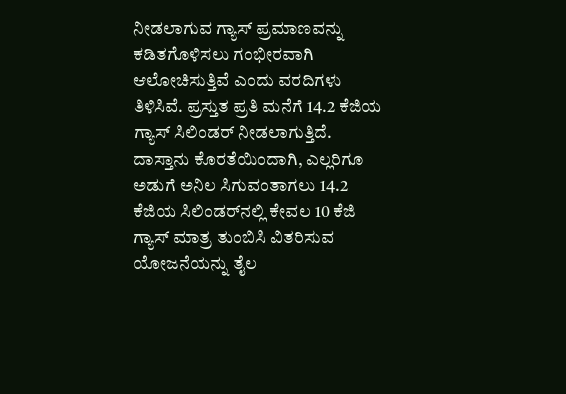ನೀಡಲಾಗುವ ಗ್ಯಾಸ್ ಪ್ರಮಾಣವನ್ನು ಕಡಿತಗೊಳಿಸಲು ಗಂಭೀರವಾಗಿ ಆಲೋಚಿಸುತ್ತಿವೆ ಎಂದು ವರದಿಗಳು ತಿಳಿಸಿವೆ. ಪ್ರಸ್ತುತ ಪ್ರತಿ ಮನೆಗೆ 14.2 ಕೆಜಿಯ ಗ್ಯಾಸ್ ಸಿಲಿಂಡರ್ ನೀಡಲಾಗುತ್ತಿದೆ. ದಾಸ್ತಾನು ಕೊರತೆಯಿಂದಾಗಿ, ಎಲ್ಲರಿಗೂ ಅಡುಗೆ ಅನಿಲ ಸಿಗುವಂತಾಗಲು 14.2 ಕೆಜಿಯ ಸಿಲಿಂಡರ್‌ನಲ್ಲಿ ಕೇವಲ 10 ಕೆಜಿ ಗ್ಯಾಸ್ ಮಾತ್ರ ತುಂಬಿಸಿ ವಿತರಿಸುವ ಯೋಜನೆಯನ್ನು ತೈಲ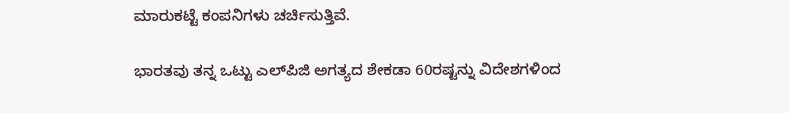ಮಾರುಕಟ್ಟೆ ಕಂಪನಿಗಳು ಚರ್ಚಿಸುತ್ತಿವೆ.

ಭಾರತವು ತನ್ನ ಒಟ್ಟು ಎಲ್‌ಪಿಜಿ ಅಗತ್ಯದ ಶೇಕಡಾ 60ರಷ್ಟನ್ನು ವಿದೇಶಗಳಿಂದ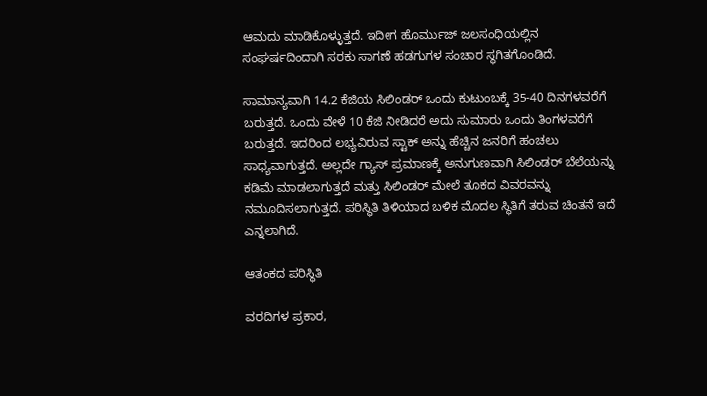ಆಮದು ಮಾಡಿಕೊಳ್ಳುತ್ತದೆ. ಇದೀಗ ಹೊರ್ಮುಜ್ ಜಲಸಂಧಿಯಲ್ಲಿನ ಸಂಘರ್ಷದಿಂದಾಗಿ ಸರಕು ಸಾಗಣೆ ಹಡಗುಗಳ ಸಂಚಾರ ಸ್ಥಗಿತಗೊಂಡಿದೆ.

ಸಾಮಾನ್ಯವಾಗಿ 14.2 ಕೆಜಿಯ ಸಿಲಿಂಡರ್ ಒಂದು ಕುಟುಂಬಕ್ಕೆ 35-40 ದಿನಗಳವರೆಗೆ ಬರುತ್ತದೆ. ಒಂದು ವೇಳೆ 10 ಕೆಜಿ ನೀಡಿದರೆ ಅದು ಸುಮಾರು ಒಂದು ತಿಂಗಳವರೆಗೆ ಬರುತ್ತದೆ. ಇದರಿಂದ ಲಭ್ಯವಿರುವ ಸ್ಟಾಕ್ ಅನ್ನು ಹೆಚ್ಚಿನ ಜನರಿಗೆ ಹಂಚಲು ಸಾಧ್ಯವಾಗುತ್ತದೆ. ಅಲ್ಲದೇ ಗ್ಯಾಸ್ ಪ್ರಮಾಣಕ್ಕೆ ಅನುಗುಣವಾಗಿ ಸಿಲಿಂಡರ್ ಬೆಲೆಯನ್ನು ಕಡಿಮೆ ಮಾಡಲಾಗುತ್ತದೆ ಮತ್ತು ಸಿಲಿಂಡರ್ ಮೇಲೆ ತೂಕದ ವಿವರವನ್ನು ನಮೂದಿಸಲಾಗುತ್ತದೆ. ಪರಿಸ್ಥಿತಿ ತಿಳಿಯಾದ ಬಳಿಕ ಮೊದಲ ಸ್ಥಿತಿಗೆ ತರುವ ಚಿಂತನೆ ಇದೆ ಎನ್ನಲಾಗಿದೆ.

ಆತಂಕದ ಪರಿಸ್ಥಿತಿ

ವರದಿಗಳ ಪ್ರಕಾರ,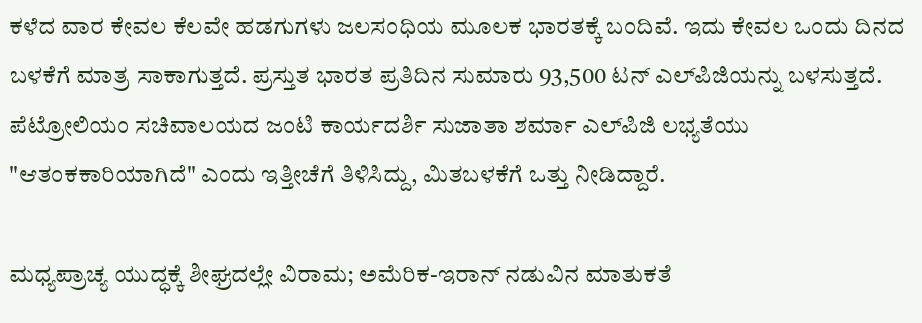ಕಳೆದ ವಾರ ಕೇವಲ ಕೆಲವೇ ಹಡಗುಗಳು ಜಲಸಂಧಿಯ ಮೂಲಕ ಭಾರತಕ್ಕೆ ಬಂದಿವೆ. ಇದು ಕೇವಲ ಒಂದು ದಿನದ ಬಳಕೆಗೆ ಮಾತ್ರ ಸಾಕಾಗುತ್ತದೆ. ಪ್ರಸ್ತುತ ಭಾರತ ಪ್ರತಿದಿನ ಸುಮಾರು 93,500 ಟನ್ ಎಲ್‌ಪಿಜಿಯನ್ನು ಬಳಸುತ್ತದೆ. ಪೆಟ್ರೋಲಿಯಂ ಸಚಿವಾಲಯದ ಜಂಟಿ ಕಾರ್ಯದರ್ಶಿ ಸುಜಾತಾ ಶರ್ಮಾ ಎಲ್‌ಪಿಜಿ ಲಭ್ಯತೆಯು "ಆತಂಕಕಾರಿಯಾಗಿದೆ" ಎಂದು ಇತ್ತೀಚೆಗೆ ತಿಳಿಸಿದ್ದು, ಮಿತಬಳಕೆಗೆ ಒತ್ತು ನೀಡಿದ್ದಾರೆ.

ಮಧ್ಯಪ್ರಾಚ್ಯ ಯುದ್ಧಕ್ಕೆ ಶೀಘ್ರದಲ್ಲೇ ವಿರಾಮ; ಅಮೆರಿಕ-ಇರಾನ್ ನಡುವಿನ ಮಾತುಕತೆ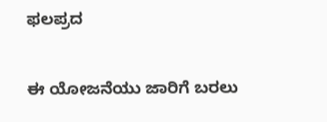ಫಲಪ್ರದ

ಈ ಯೋಜನೆಯು ಜಾರಿಗೆ ಬರಲು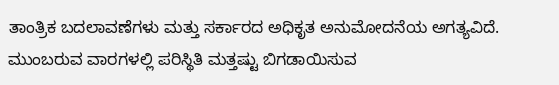ತಾಂತ್ರಿಕ ಬದಲಾವಣೆಗಳು ಮತ್ತು ಸರ್ಕಾರದ ಅಧಿಕೃತ ಅನುಮೋದನೆಯ ಅಗತ್ಯವಿದೆ. ಮುಂಬರುವ ವಾರಗಳಲ್ಲಿ ಪರಿಸ್ಥಿತಿ ಮತ್ತಷ್ಟು ಬಿಗಡಾಯಿಸುವ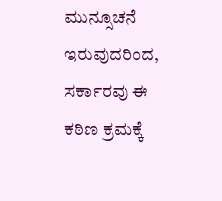ಮುನ್ಸೂಚನೆ ಇರುವುದರಿಂದ, ಸರ್ಕಾರವು ಈ ಕಠಿಣ ಕ್ರಮಕ್ಕೆ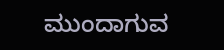ಮುಂದಾಗುವ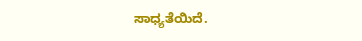ಸಾಧ್ಯತೆಯಿದೆ.